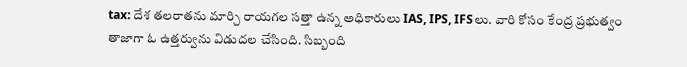tax: దేశ తలరాతను మార్చి రాయగల సత్తా ఉన్న అధికారులు IAS, IPS, IFSలు. వారి కోసం కేంద్ర ప్రభుత్వం తాజాగా ఓ ఉత్తర్వును విడుదల చేసింది. సిబ్బంది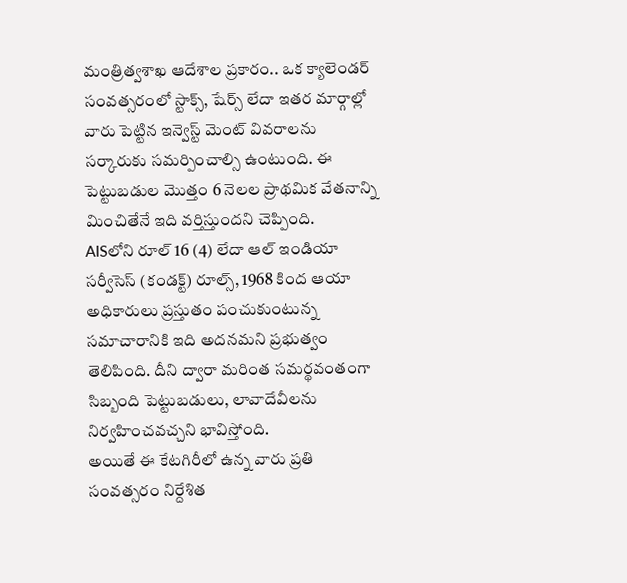మంత్రిత్వశాఖ ఆదేశాల ప్రకారం.. ఒక క్యాలెండర్ సంవత్సరంలో స్టాక్స్, షేర్స్ లేదా ఇతర మార్గాల్లో వారు పెట్టిన ఇన్వెస్ట్ మెంట్ వివరాలను సర్కారుకు సమర్పించాల్సి ఉంటుంది. ఈ పెట్టుబడుల మొత్తం 6 నెలల ప్రాథమిక వేతనాన్ని మించితేనే ఇది వర్తిస్తుందని చెప్పింది.
AISలోని రూల్ 16 (4) లేదా ఆల్ ఇండియా సర్వీసెస్ (కండక్ట్) రూల్స్, 1968 కింద ఆయా అధికారులు ప్రస్తుతం పంచుకుంటున్న సమాచారానికి ఇది అదనమని ప్రభుత్వం తెలిపింది. దీని ద్వారా మరింత సమర్థవంతంగా సిబ్బంది పెట్టుబడులు, లావాదేవీలను నిర్వహించవచ్చని భావిస్తోంది.
అయితే ఈ కేటగిరీలో ఉన్న వారు ప్రతి సంవత్సరం నిర్దేశిత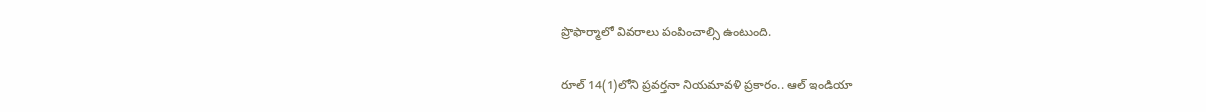ప్రొఫార్మాలో వివరాలు పంపించాల్సి ఉంటుంది.

రూల్ 14(1)లోని ప్రవర్తనా నియమావళి ప్రకారం.. ఆల్ ఇండియా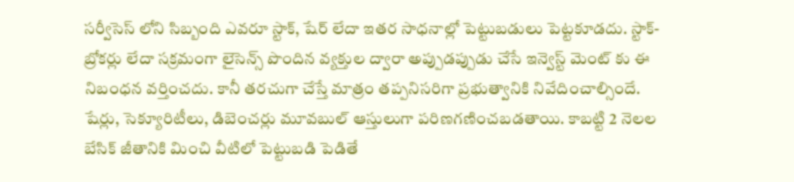సర్వీసెస్ లోని సిబ్బంది ఎవరూ స్టాక్, షేర్ లేదా ఇతర సాధనాల్లో పెట్టుబడులు పెట్టకూడదు. స్టాక్-బ్రోకర్లు లేదా సక్రమంగా లైసెన్స్ పొందిన వ్యక్తుల ద్వారా అప్పుడప్పుడు చేసే ఇన్వెస్ట్ మెంట్ కు ఈ నిబంధన వర్తించదు. కానీ తరచుగా చేస్తే మాత్రం తప్పనిసరిగా ప్రభుత్వానికి నివేదించాల్సిందే.
షేర్లు, సెక్యూరిటీలు, డిబెంచర్లు మూవబుల్ ఆస్తులుగా పరిణగణించబడతాయి. కాబట్టి 2 నెలల బేసిక్ జీతానికి మించి వీటిలో పెట్టుబడి పెడితే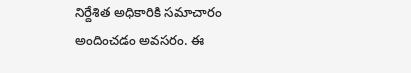నిర్దేశిత అధికారికి సమాచారం అందించడం అవసరం. ఈ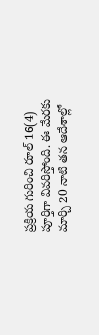ప్రక్రియ గురించి రూల్ 16(4) పూర్తిగా వివరిస్తోంది. ఈ మేరకు మార్చి 20 నాటి తన ఆదేశాల్లో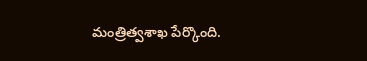మంత్రిత్వశాఖ పేర్కొంది.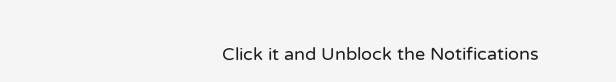Click it and Unblock the Notifications